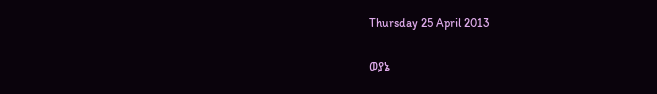Thursday 25 April 2013

ወያኔ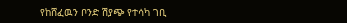የከሸፈዉን ቦንድ ሽያጭ የተሳካ ገቢ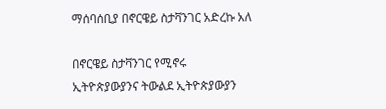ማሰባሰቢያ በኖርዌይ ስታቫንገር አድረኩ አለ

በኖርዌይ ስታቫንገር የሚኖሩ ኢትዮጵያውያንና ትውልደ ኢትዮጵያውያን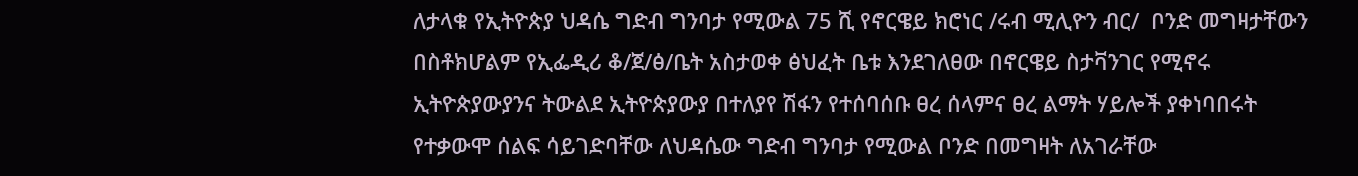ለታላቁ የኢትዮጵያ ህዳሴ ግድብ ግንባታ የሚውል 75 ሺ የኖርዌይ ክሮነር /ሩብ ሚሊዮን ብር/  ቦንድ መግዛታቸውን በስቶክሆልም የኢፌዲሪ ቆ/ጀ/ፅ/ቤት አስታወቀ ፅህፈት ቤቱ እንደገለፀው በኖርዌይ ስታቫንገር የሚኖሩ  ኢትዮጵያውያንና ትውልደ ኢትዮጵያውያ በተለያየ ሽፋን የተሰባሰቡ ፀረ ሰላምና ፀረ ልማት ሃይሎች ያቀነባበሩት የተቃውሞ ሰልፍ ሳይገድባቸው ለህዳሴው ግድብ ግንባታ የሚውል ቦንድ በመግዛት ለአገራቸው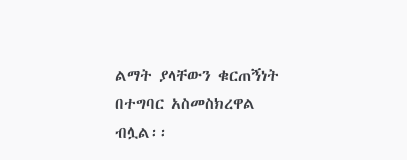ልማት ያላቸውን ቁርጠኝነት በተግባር አስመስክረዋል ብሏል፡፡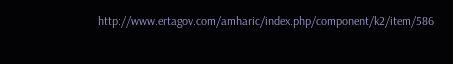http://www.ertagov.com/amharic/index.php/component/k2/item/586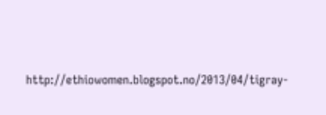http://ethiowomen.blogspot.no/2013/04/tigray-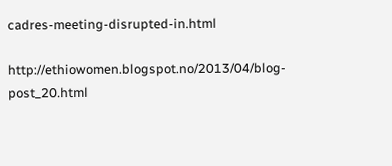cadres-meeting-disrupted-in.html

http://ethiowomen.blogspot.no/2013/04/blog-post_20.html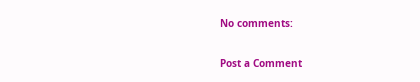No comments:

Post a Comment